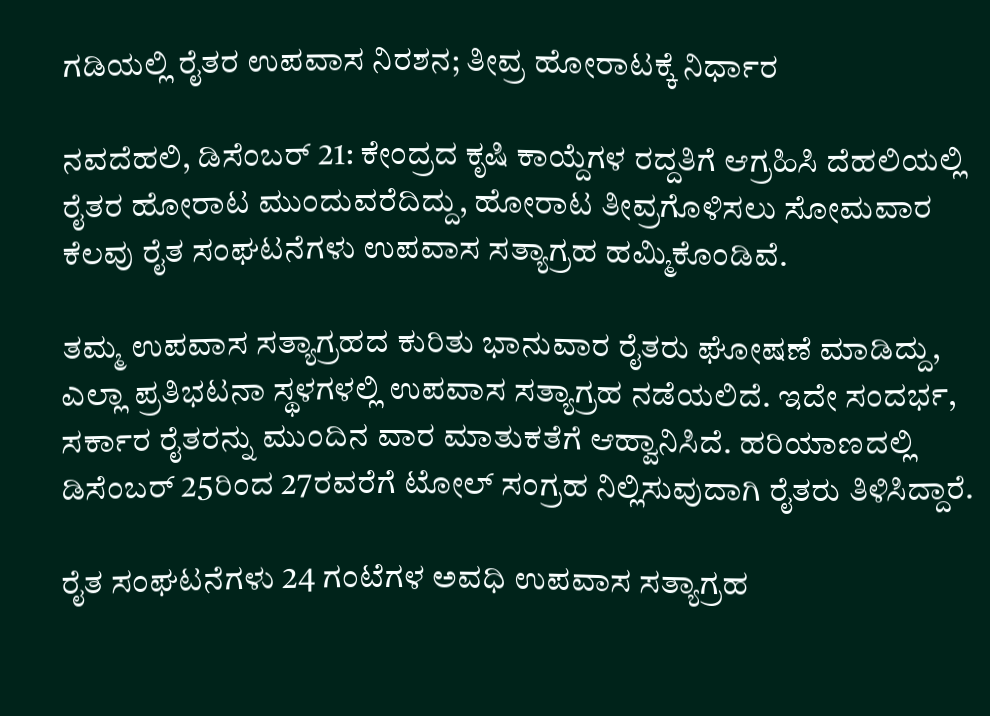ಗಡಿಯಲ್ಲಿ ರೈತರ ಉಪವಾಸ ನಿರಶನ; ತೀವ್ರ ಹೋರಾಟಕ್ಕೆ ನಿರ್ಧಾರ

ನವದೆಹಲಿ, ಡಿಸೆಂಬರ್ 21: ಕೇಂದ್ರದ ಕೃಷಿ ಕಾಯ್ದೆಗಳ ರದ್ದತಿಗೆ ಆಗ್ರಹಿಸಿ ದೆಹಲಿಯಲ್ಲಿ ರೈತರ ಹೋರಾಟ ಮುಂದುವರೆದಿದ್ದು, ಹೋರಾಟ ತೀವ್ರಗೊಳಿಸಲು ಸೋಮವಾರ ಕೆಲವು ರೈತ ಸಂಘಟನೆಗಳು ಉಪವಾಸ ಸತ್ಯಾಗ್ರಹ ಹಮ್ಮಿಕೊಂಡಿವೆ.

ತಮ್ಮ ಉಪವಾಸ ಸತ್ಯಾಗ್ರಹದ ಕುರಿತು ಭಾನುವಾರ ರೈತರು ಘೋಷಣೆ ಮಾಡಿದ್ದು, ಎಲ್ಲಾ ಪ್ರತಿಭಟನಾ ಸ್ಥಳಗಳಲ್ಲಿ ಉಪವಾಸ ಸತ್ಯಾಗ್ರಹ ನಡೆಯಲಿದೆ. ಇದೇ ಸಂದರ್ಭ, ಸರ್ಕಾರ ರೈತರನ್ನು ಮುಂದಿನ ವಾರ ಮಾತುಕತೆಗೆ ಆಹ್ವಾನಿಸಿದೆ. ಹರಿಯಾಣದಲ್ಲಿ ಡಿಸೆಂಬರ್ 25ರಿಂದ 27ರವರೆಗೆ ಟೋಲ್ ಸಂಗ್ರಹ ನಿಲ್ಲಿಸುವುದಾಗಿ ರೈತರು ತಿಳಿಸಿದ್ದಾರೆ.

ರೈತ ಸಂಘಟನೆಗಳು 24 ಗಂಟೆಗಳ ಅವಧಿ ಉಪವಾಸ ಸತ್ಯಾಗ್ರಹ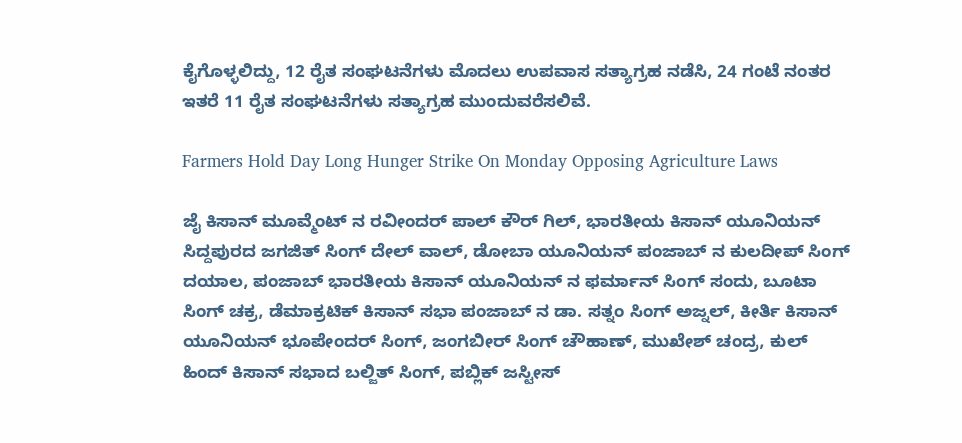ಕೈಗೊಳ್ಳಲಿದ್ದು, 12 ರೈತ ಸಂಘಟನೆಗಳು ಮೊದಲು ಉಪವಾಸ ಸತ್ಯಾಗ್ರಹ ನಡೆಸಿ, 24 ಗಂಟೆ ನಂತರ ಇತರೆ 11 ರೈತ ಸಂಘಟನೆಗಳು ಸತ್ಯಾಗ್ರಹ ಮುಂದುವರೆಸಲಿವೆ.

Farmers Hold Day Long Hunger Strike On Monday Opposing Agriculture Laws

ಜೈ ಕಿಸಾನ್ ಮೂವ್ಮೆಂಟ್ ನ ರವೀಂದರ್ ಪಾಲ್ ಕೌರ್ ಗಿಲ್, ಭಾರತೀಯ ಕಿಸಾನ್ ಯೂನಿಯನ್ ಸಿದ್ದಪುರದ ಜಗಜಿತ್ ಸಿಂಗ್ ದೇಲ್ ವಾಲ್, ಡೋಬಾ ಯೂನಿಯನ್ ಪಂಜಾಬ್ ನ ಕುಲದೀಪ್ ಸಿಂಗ್ ದಯಾಲ, ಪಂಜಾಬ್ ಭಾರತೀಯ ಕಿಸಾನ್ ಯೂನಿಯನ್ ನ ಫರ್ಮಾನ್ ಸಿಂಗ್ ಸಂದು, ಬೂಟಾ ಸಿಂಗ್ ಚಕ್ರ, ಡೆಮಾಕ್ರಟಿಕ್ ಕಿಸಾನ್ ಸಭಾ ಪಂಜಾಬ್ ನ ಡಾ. ಸತ್ನಂ ಸಿಂಗ್ ಅಜ್ನಲ್, ಕೀರ್ತಿ ಕಿಸಾನ್ ಯೂನಿಯನ್ ಭೂಪೇಂದರ್ ಸಿಂಗ್, ಜಂಗಬೀರ್ ಸಿಂಗ್ ಚೌಹಾಣ್, ಮುಖೇಶ್ ಚಂದ್ರ, ಕುಲ್ ಹಿಂದ್ ಕಿಸಾನ್ ಸಭಾದ ಬಲ್ಜಿತ್ ಸಿಂಗ್, ಪಬ್ಲಿಕ್ ಜಸ್ಟೀಸ್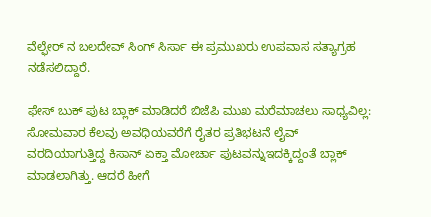ವೆಲ್ಫೇರ್ ನ ಬಲದೇವ್ ಸಿಂಗ್ ಸಿರ್ಸಾ ಈ ಪ್ರಮುಖರು ಉಪವಾಸ ಸತ್ಯಾಗ್ರಹ ನಡೆಸಲಿದ್ದಾರೆ.

ಫೇಸ್ ಬುಕ್ ಪುಟ ಬ್ಲಾಕ್ ಮಾಡಿದರೆ ಬಿಜೆಪಿ ಮುಖ ಮರೆಮಾಚಲು ಸಾಧ್ಯವಿಲ್ಲ: ಸೋಮವಾರ ಕೆಲವು ಅವಧಿಯವರೆಗೆ ರೈತರ ಪ್ರತಿಭಟನೆ ಲೈವ್ ವರದಿಯಾಗುತ್ತಿದ್ದ ಕಿಸಾನ್ ಏಕ್ತಾ ಮೋರ್ಚಾ ಪುಟವನ್ನುಇದಕ್ಕಿದ್ದಂತೆ ಬ್ಲಾಕ್ ಮಾಡಲಾಗಿತ್ತು. ಆದರೆ ಹೀಗೆ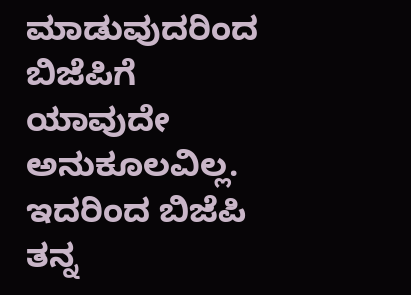ಮಾಡುವುದರಿಂದ ಬಿಜೆಪಿಗೆ ಯಾವುದೇ ಅನುಕೂಲವಿಲ್ಲ. ಇದರಿಂದ ಬಿಜೆಪಿ ತನ್ನ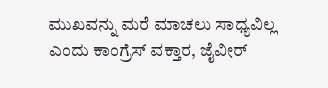ಮುಖವನ್ನು ಮರೆ ಮಾಚಲು ಸಾಧ್ಯವಿಲ್ಲ ಎಂದು ಕಾಂಗ್ರೆಸ್ ವಕ್ತಾರ, ಜೈವೀರ್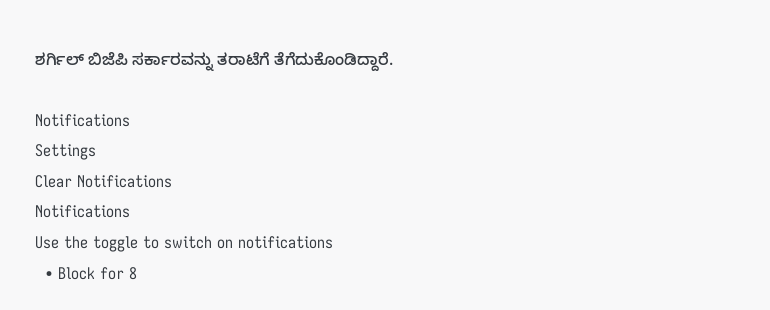ಶರ್ಗಿಲ್ ಬಿಜೆಪಿ ಸರ್ಕಾರವನ್ನು ತರಾಟೆಗೆ ತೆಗೆದುಕೊಂಡಿದ್ದಾರೆ.

Notifications
Settings
Clear Notifications
Notifications
Use the toggle to switch on notifications
  • Block for 8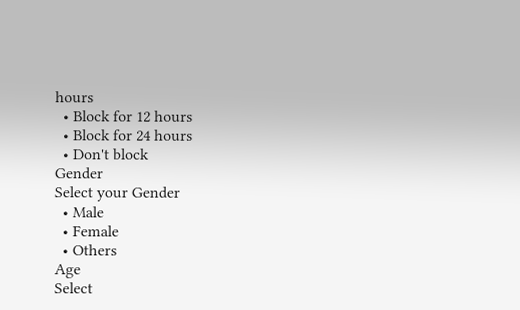hours
  • Block for 12 hours
  • Block for 24 hours
  • Don't block
Gender
Select your Gender
  • Male
  • Female
  • Others
Age
Select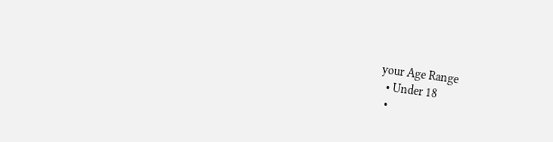your Age Range
  • Under 18
  •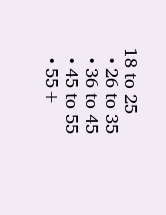18 to 25
  • 26 to 35
  • 36 to 45
  • 45 to 55
  • 55+